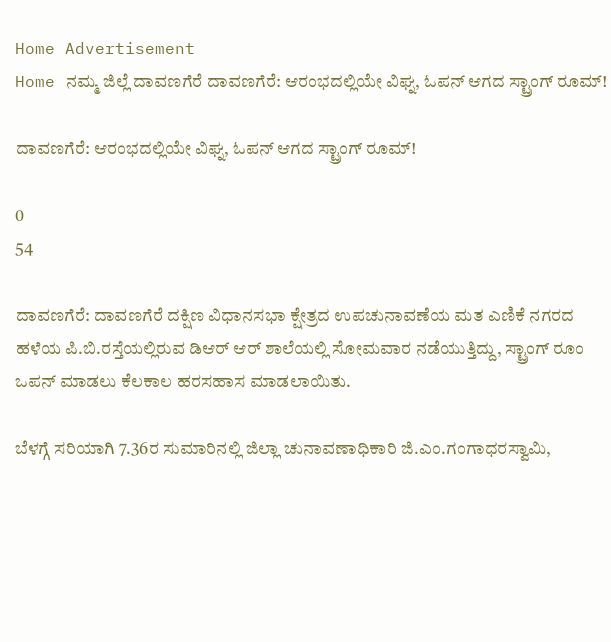Home Advertisement
Home ನಮ್ಮ ಜಿಲ್ಲೆ ದಾವಣಗೆರೆ ದಾವಣಗೆರೆ: ಆರಂಭದಲ್ಲಿಯೇ ವಿಘ್ನ, ಓಪನ್ ಆಗದ ಸ್ಟ್ರಾಂಗ್ ರೂಮ್!

ದಾವಣಗೆರೆ: ಆರಂಭದಲ್ಲಿಯೇ ವಿಘ್ನ, ಓಪನ್ ಆಗದ ಸ್ಟ್ರಾಂಗ್ ರೂಮ್!

0
54

ದಾವಣಗೆರೆ: ದಾವಣಗೆರೆ ದಕ್ಷಿಣ ವಿಧಾನಸಭಾ ಕ್ಷೇತ್ರದ ಉಪಚುನಾವಣೆಯ ಮತ ಎಣಿಕೆ ನಗರದ ಹಳೆಯ ಪಿ.ಬಿ.ರಸ್ತೆಯಲ್ಲಿರುವ ಡಿಆರ್ ಆರ್ ಶಾಲೆಯಲ್ಲಿ ಸೋಮವಾರ ನಡೆಯುತ್ತಿದ್ದು, ಸ್ಟ್ರಾಂಗ್ ರೂಂ ಒಪನ್ ಮಾಡಲು ಕೆಲಕಾಲ ಹರಸಹಾಸ ಮಾಡಲಾಯಿತು.

ಬೆಳಗ್ಗೆ ಸರಿಯಾಗಿ 7.36ರ ಸುಮಾರಿನಲ್ಲಿ ಜಿಲ್ಲಾ ಚುನಾವಣಾಧಿಕಾರಿ ಜಿ.ಎಂ.ಗಂಗಾಧರಸ್ವಾಮಿ,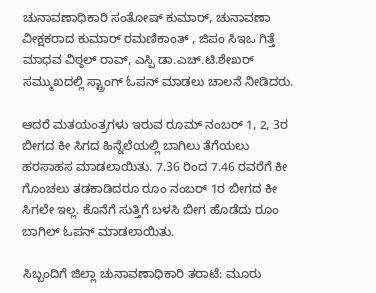ಚುನಾವಣಾಧಿಕಾರಿ ಸಂತೋಷ್ ಕುಮಾರ್, ಚುನಾವಣಾ ವೀಕ್ಷಕರಾದ ಕುಮಾರ್ ರಮಣಿಕಾಂತ್ , ಜಿಪಂ ಸಿಇಒ ಗಿತ್ತೆ ಮಾಧವ ವಿಠ್ಠಲ್ ರಾವ್, ಎಸ್ಪಿ ಡಾ.ಎಚ್.ಟಿ.ಶೇಖರ್ ಸಮ್ಮುಖದಲ್ಲಿ ಸ್ಟ್ರಾಂಗ್ ಓಪನ್ ಮಾಡಲು ಚಾಲನೆ ನೀಡಿದರು.

ಆದರೆ ಮತಯಂತ್ರಗಳು ಇರುವ ರೂಮ್ ನಂಬರ್ 1, 2, 3ರ ಬೀಗದ ಕೀ ಸಿಗದ ಹಿನ್ನೆಲೆಯಲ್ಲಿ ಬಾಗಿಲು ತೆಗೆಯಲು ಹರಸಾಹಸ ಮಾಡಲಾಯಿತು. 7.36 ರಿಂದ 7.46 ರವರೆಗೆ ಕೀ ಗೊಂಚಲು ತಡಕಾಡಿದರೂ ರೂಂ ನಂಬರ್ 1ರ ಬೀಗದ ಕೀ ಸಿಗಲೇ ಇಲ್ಲ. ಕೊನೆಗೆ ಸುತ್ತಿಗೆ ಬಳಸಿ ಬೀಗ ಹೊಡೆದು ರೂಂ ಬಾಗಿಲ್ ಓಪನ್ ಮಾಡಲಾಯಿತು.

ಸಿಬ್ಬಂದಿಗೆ ಜಿಲ್ಲಾ ಚುನಾವಣಾಧಿಕಾರಿ ತರಾಟೆ: ಮೂರು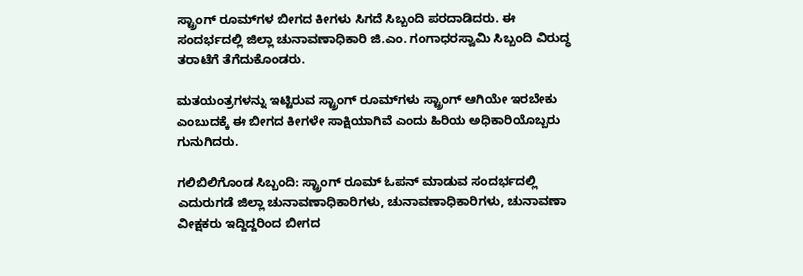ಸ್ಟ್ರಾಂಗ್ ರೂಮ್‌ಗಳ ಬೀಗದ ಕೀಗಳು ಸಿಗದೆ ಸಿಬ್ಬಂದಿ ಪರದಾಡಿದರು. ಈ ಸಂದರ್ಭದಲ್ಲಿ ಜಿಲ್ಲಾ ಚುನಾವಣಾಧಿಕಾರಿ ಜಿ.ಎಂ. ಗಂಗಾಧರಸ್ವಾಮಿ ಸಿಬ್ಬಂದಿ ವಿರುದ್ಧ ತರಾಟೆಗೆ ತೆಗೆದುಕೊಂಡರು.

ಮತಯಂತ್ರಗಳನ್ನು ಇಟ್ಟಿರುವ ಸ್ಟ್ರಾಂಗ್ ರೂಮ್‌ಗಳು ಸ್ಟ್ರಾಂಗ್ ಆಗಿಯೇ ಇರಬೇಕು ಎಂಬುದಕ್ಕೆ ಈ ಬೀಗದ ಕೀಗಳೇ ಸಾಕ್ಷಿಯಾಗಿವೆ ಎಂದು ಹಿರಿಯ ಅಧಿಕಾರಿಯೊಬ್ಬರು ಗುನುಗಿದರು.

ಗಲಿಬಿಲಿಗೊಂಡ ಸಿಬ್ಬಂದಿ: ಸ್ಟ್ರಾಂಗ್ ರೂಮ್ ಓಪನ್ ಮಾಡುವ ಸಂದರ್ಭದಲ್ಲಿ ಎದುರುಗಡೆ ಜಿಲ್ಲಾ ಚುನಾವಣಾಧಿಕಾರಿಗಳು, ಚುನಾವಣಾಧಿಕಾರಿಗಳು, ಚುನಾವಣಾ ವೀಕ್ಷಕರು ಇದ್ದಿದ್ದರಿಂದ ಬೀಗದ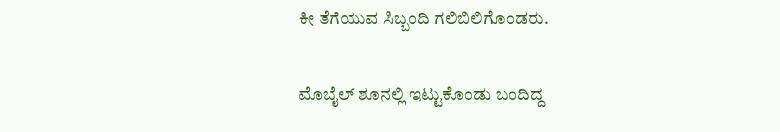ಕೀ ತೆಗೆಯುವ ಸಿಬ್ಬಂದಿ ಗಲಿಬಿಲಿಗೊಂಡರು.

ಮೊಬೈಲ್ ಶೂನಲ್ಲಿ ಇಟ್ಟುಕೊಂಡು ಬಂದಿದ್ದ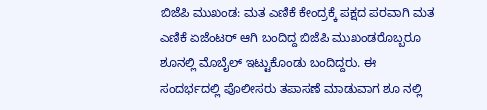ಬಿಜೆಪಿ ಮುಖಂಡ: ಮತ ಎಣಿಕೆ ಕೇಂದ್ರಕ್ಕೆ ಪಕ್ಷದ ಪರವಾಗಿ ಮತ ಎಣಿಕೆ ಏಜೆಂಟರ್ ಆಗಿ ಬಂದಿದ್ದ ಬಿಜೆಪಿ ಮುಖಂಡರೊಬ್ಬರೂ ಶೂನಲ್ಲಿ ಮೊಬೈಲ್ ಇಟ್ಟುಕೊಂಡು ಬಂದಿದ್ದರು. ಈ ಸಂದರ್ಭದಲ್ಲಿ ಪೊಲೀಸರು ತಪಾಸಣೆ ಮಾಡುವಾಗ ಶೂ ನಲ್ಲಿ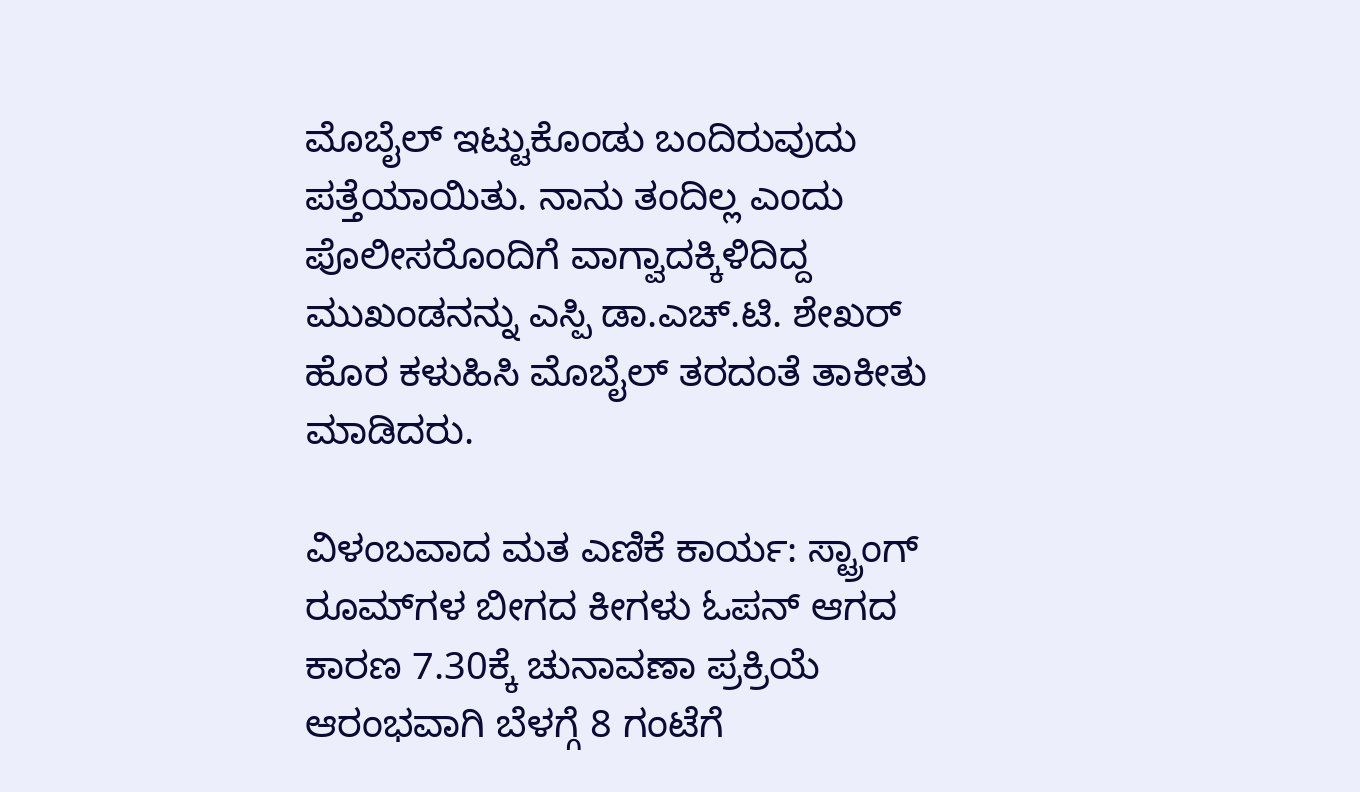ಮೊಬೈಲ್ ಇಟ್ಟುಕೊಂಡು ಬಂದಿರುವುದು ಪತ್ತೆಯಾಯಿತು. ನಾನು ತಂದಿಲ್ಲ ಎಂದು ಪೊಲೀಸರೊಂದಿಗೆ ವಾಗ್ವಾದಕ್ಕಿಳಿದಿದ್ದ ಮುಖಂಡನನ್ನು ಎಸ್ಪಿ ಡಾ.ಎಚ್.ಟಿ. ಶೇಖರ್ ಹೊರ ಕಳುಹಿಸಿ ಮೊಬೈಲ್ ತರದಂತೆ ತಾಕೀತು ಮಾಡಿದರು.

ವಿಳಂಬವಾದ ಮತ ಎಣಿಕೆ ಕಾರ್ಯ: ಸ್ಟ್ರಾಂಗ್ ರೂಮ್‌ಗಳ ಬೀಗದ ಕೀಗಳು ಓಪನ್ ಆಗದ ಕಾರಣ 7.30ಕ್ಕೆ ಚುನಾವಣಾ ಪ್ರಕ್ರಿಯೆ ಆರಂಭವಾಗಿ ಬೆಳಗ್ಗೆ 8 ಗಂಟೆಗೆ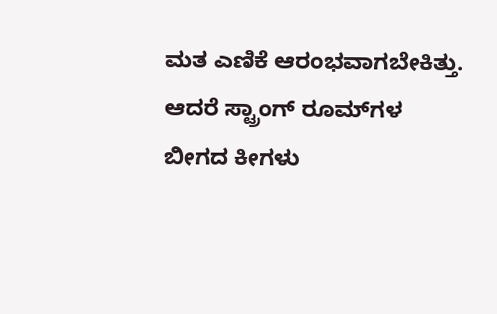ಮತ ಎಣಿಕೆ ಆರಂಭವಾಗಬೇಕಿತ್ತು. ಆದರೆ ಸ್ಟ್ರಾಂಗ್ ರೂಮ್‌ಗಳ ಬೀಗದ ಕೀಗಳು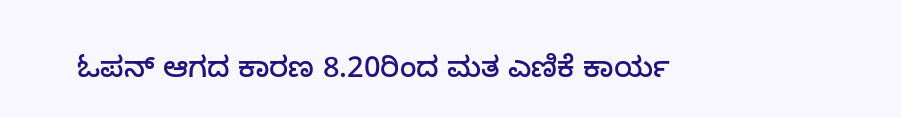ಓಪನ್ ಆಗದ ಕಾರಣ 8.20ರಿಂದ ಮತ ಎಣಿಕೆ ಕಾರ್ಯ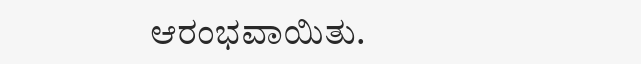ಆರಂಭವಾಯಿತು.